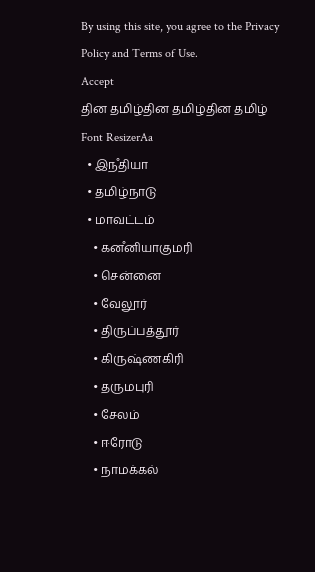By using this site, you agree to the Privacy Policy and Terms of Use.
Accept
தின தமிழ்தின தமிழ்தின தமிழ்
Font ResizerAa
  • இநஂதியா
  • தமிழ்நாடு
  • மாவட்டம்
    • கனஂனியாகுமரி
    • சென்னை
    • வேலூர்
    • திருப்பத்தூர்
    • கிருஷ்ணகிரி
    • தருமபுரி
    • சேலம்
    • ஈரோடு
    • நாமக்கல்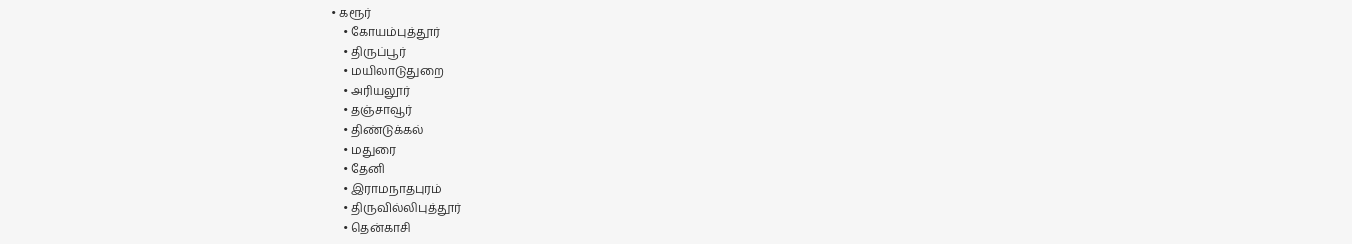• கரூர்
    • கோயம்புத்தூர்
    • திருப்பூர்
    • மயிலாடுதுறை
    • அரியலூர்
    • தஞ்சாவூர்
    • திண்டுக்கல்
    • மதுரை
    • தேனி
    • இராமநாதபுரம்
    • திருவில்லிபுத்தூர்
    • தென்காசி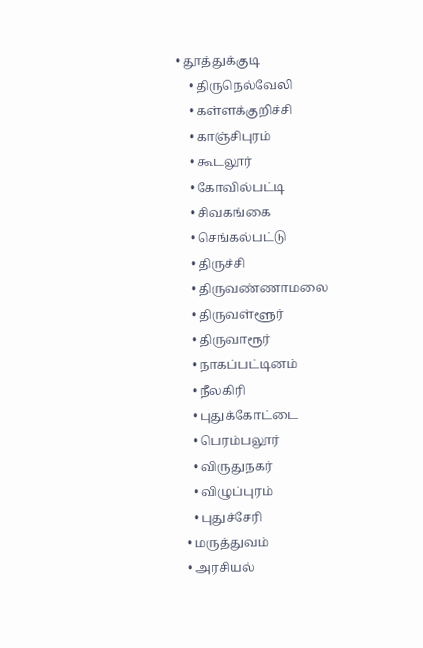• தூத்துக்குடி
    • திருநெல்வேலி
    • கள்ளக்குறிச்சி
    • காஞ்சிபுரம்
    • கூடலூர்
    • கோவில்பட்டி
    • சிவகங்கை
    • செங்கல்பட்டு
    • திருச்சி
    • திருவண்ணாமலை
    • திருவள்ளூர்
    • திருவாரூர்
    • நாகப்பட்டினம்
    • நீலகிரி
    • புதுக்கோட்டை
    • பெரம்பலூர்
    • விருதுநகர்
    • விழுப்புரம்
    • புதுச்சேரி
  • மருத்துவம்
  • அரசியல்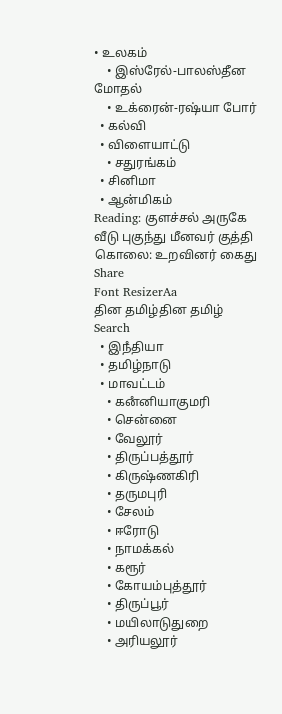• உலகம்
    • இஸ்ரேல்-பாலஸ்தீன மோதல்
    • உக்ரைன்-ரஷ்யா போர்
  • கல்வி
  • விளையாட்டு
    • சதுரங்கம்
  • சினிமா
  • ஆன்மிகம்
Reading: குளச்சல் அருகே வீடு புகுந்து மீனவர் குத்தி கொலை: உறவினர் கைது
Share
Font ResizerAa
தின தமிழ்தின தமிழ்
Search
  • இநஂதியா
  • தமிழ்நாடு
  • மாவட்டம்
    • கனஂனியாகுமரி
    • சென்னை
    • வேலூர்
    • திருப்பத்தூர்
    • கிருஷ்ணகிரி
    • தருமபுரி
    • சேலம்
    • ஈரோடு
    • நாமக்கல்
    • கரூர்
    • கோயம்புத்தூர்
    • திருப்பூர்
    • மயிலாடுதுறை
    • அரியலூர்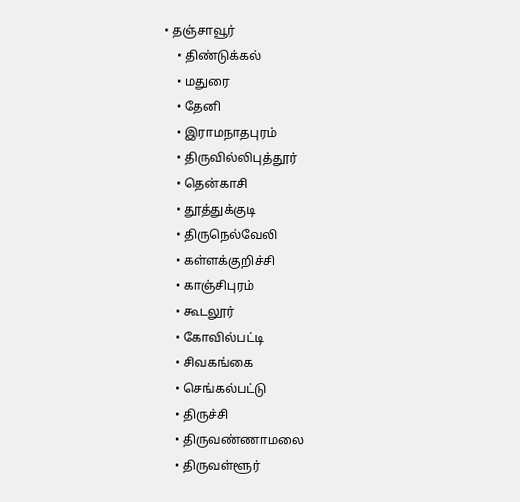• தஞ்சாவூர்
    • திண்டுக்கல்
    • மதுரை
    • தேனி
    • இராமநாதபுரம்
    • திருவில்லிபுத்தூர்
    • தென்காசி
    • தூத்துக்குடி
    • திருநெல்வேலி
    • கள்ளக்குறிச்சி
    • காஞ்சிபுரம்
    • கூடலூர்
    • கோவில்பட்டி
    • சிவகங்கை
    • செங்கல்பட்டு
    • திருச்சி
    • திருவண்ணாமலை
    • திருவள்ளூர்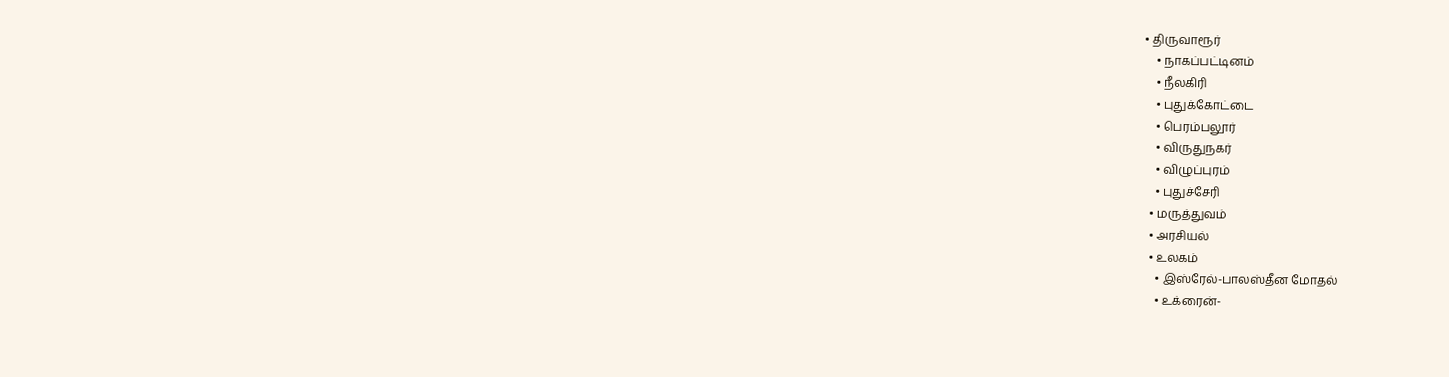• திருவாரூர்
    • நாகப்பட்டினம்
    • நீலகிரி
    • புதுக்கோட்டை
    • பெரம்பலூர்
    • விருதுநகர்
    • விழுப்புரம்
    • புதுச்சேரி
  • மருத்துவம்
  • அரசியல்
  • உலகம்
    • இஸ்ரேல்-பாலஸ்தீன மோதல்
    • உக்ரைன்-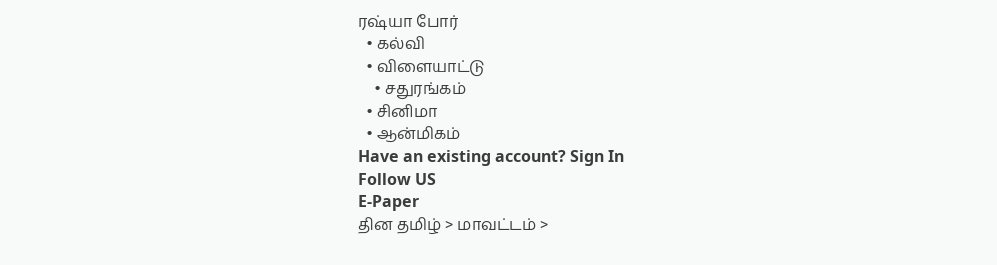ரஷ்யா போர்
  • கல்வி
  • விளையாட்டு
    • சதுரங்கம்
  • சினிமா
  • ஆன்மிகம்
Have an existing account? Sign In
Follow US
E-Paper
தின தமிழ் > மாவட்டம் >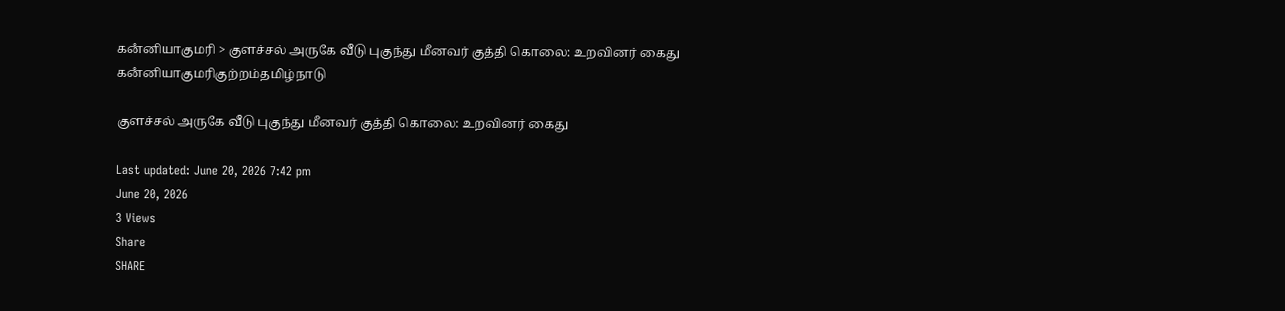கனஂனியாகுமரி > குளச்சல் அருகே வீடு புகுந்து மீனவர் குத்தி கொலை: உறவினர் கைது
கனஂனியாகுமரிகுற்றம்தமிழ்நாடு

குளச்சல் அருகே வீடு புகுந்து மீனவர் குத்தி கொலை: உறவினர் கைது

Last updated: June 20, 2026 7:42 pm
June 20, 2026
3 Views
Share
SHARE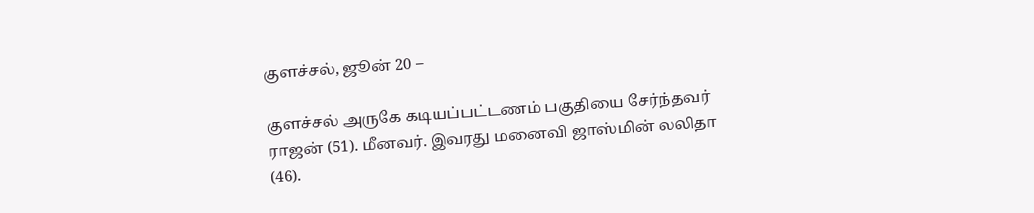குளச்சல், ஜூன் 20 –

குளச்சல் அருகே கடியப்பட்டணம் பகுதியை சேர்ந்தவர் ராஜன் (51). மீனவர். இவரது மனைவி ஜாஸ்மின் லலிதா (46).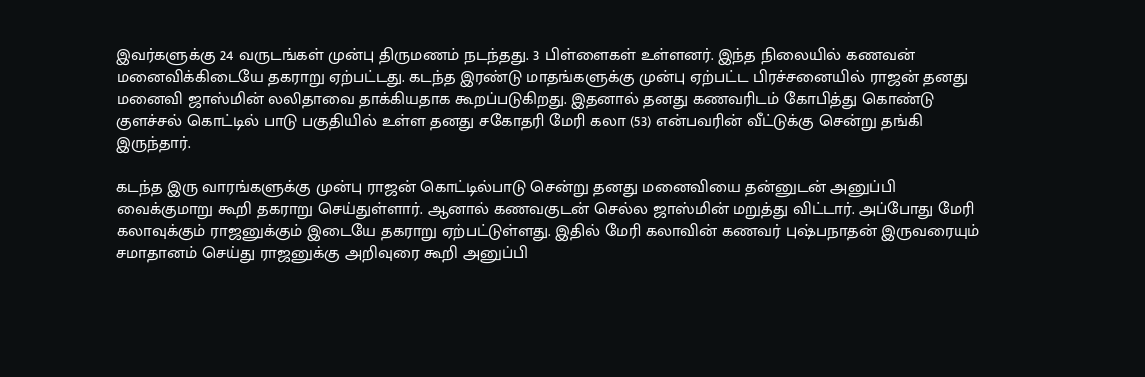இவர்களுக்கு 24 வருடங்கள் முன்பு திருமணம் நடந்தது. 3 பிள்ளைகள் உள்ளனர். இந்த நிலையில் கணவன் மனைவிக்கிடையே தகராறு ஏற்பட்டது. கடந்த இரண்டு மாதங்களுக்கு முன்பு ஏற்பட்ட பிரச்சனையில் ராஜன் தனது மனைவி ஜாஸ்மின் லலிதாவை தாக்கியதாக கூறப்படுகிறது. இதனால் தனது கணவரிடம் கோபித்து கொண்டு குளச்சல் கொட்டில் பாடு பகுதியில் உள்ள தனது சகோதரி மேரி கலா (53) என்பவரின் வீட்டுக்கு சென்று தங்கி இருந்தார்.

கடந்த இரு வாரங்களுக்கு முன்பு ராஜன் கொட்டில்பாடு சென்று தனது மனைவியை தன்னுடன் அனுப்பி வைக்குமாறு கூறி தகராறு செய்துள்ளார். ஆனால் கணவகுடன் செல்ல ஜாஸ்மின் மறுத்து விட்டார். அப்போது மேரி கலாவுக்கும் ராஜனுக்கும் இடையே தகராறு ஏற்பட்டுள்ளது. இதில் மேரி கலாவின் கணவர் புஷ்பநாதன் இருவரையும் சமாதானம் செய்து ராஜனுக்கு அறிவுரை கூறி அனுப்பி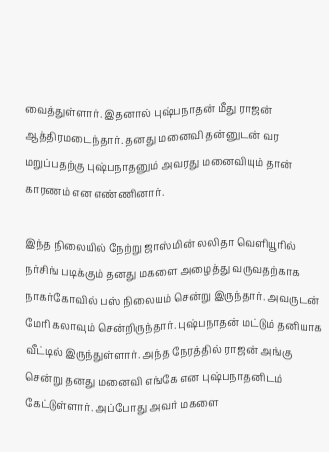வைத்துள்ளார். இதனால் புஷ்பநாதன் மீது ராஜன் ஆத்திரமடைந்தார். தனது மனைவி தன்னுடன் வர மறுப்பதற்கு புஷ்பநாதனும் அவரது மனைவியும் தான் காரணம் என எண்ணினார்.

இந்த நிலையில் நேற்று ஜாஸ்மின் லலிதா வெளியூரில் நர்சிங் படிக்கும் தனது மகளை அழைத்து வருவதற்காக நாகர்கோவில் பஸ் நிலையம் சென்று இருந்தார். அவருடன் மேரி கலாவும் சென்றிருந்தார். புஷ்பநாதன் மட்டும் தனியாக வீட்டில் இருந்துள்ளார். அந்த நேரத்தில் ராஜன் அங்கு சென்று தனது மனைவி எங்கே என புஷ்பநாதனிடம் கேட்டுள்ளார். அப்போது அவர் மகளை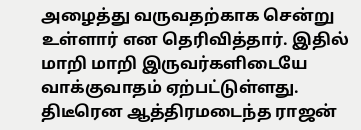அழைத்து வருவதற்காக சென்று உள்ளார் என தெரிவித்தார். இதில் மாறி மாறி இருவர்களிடையே வாக்குவாதம் ஏற்பட்டுள்ளது. திடீரென ஆத்திரமடைந்த ராஜன்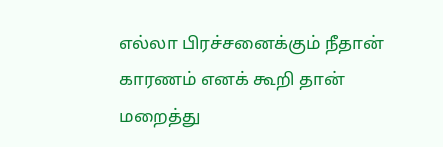எல்லா பிரச்சனைக்கும் நீதான் காரணம் எனக் கூறி தான் மறைத்து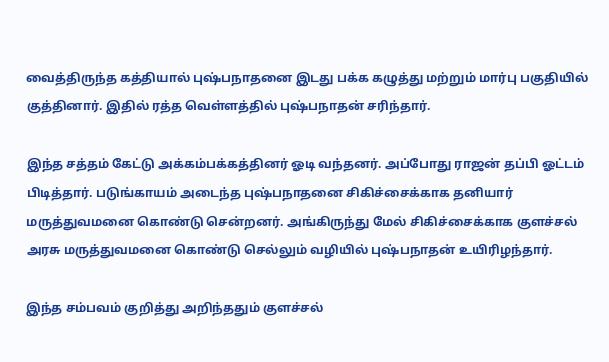வைத்திருந்த கத்தியால் புஷ்பநாதனை இடது பக்க கழுத்து மற்றும் மார்பு பகுதியில் குத்தினார். இதில் ரத்த வெள்ளத்தில் புஷ்பநாதன் சரிந்தார்.

இந்த சத்தம் கேட்டு அக்கம்பக்கத்தினர் ஓடி வந்தனர். அப்போது ராஜன் தப்பி ஓட்டம் பிடித்தார். படுங்காயம் அடைந்த புஷ்பநாதனை சிகிச்சைக்காக தனியார் மருத்துவமனை கொண்டு சென்றனர். அங்கிருந்து மேல் சிகிச்சைக்காக குளச்சல் அரசு மருத்துவமனை கொண்டு செல்லும் வழியில் புஷ்பநாதன் உயிரிழந்தார்.

இந்த சம்பவம் குறித்து அறிந்ததும் குளச்சல்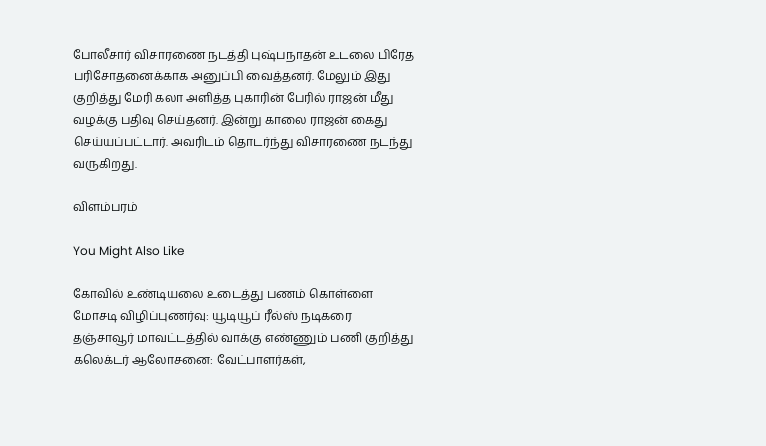போலீசார் விசாரணை நடத்தி புஷ்பநாதன் உடலை பிரேத பரிசோதனைக்காக அனுப்பி வைத்தனர். மேலும் இது குறித்து மேரி கலா அளித்த புகாரின் பேரில் ராஜன் மீது வழக்கு பதிவு செய்தனர். இன்று காலை ராஜன் கைது செய்யப்பட்டார். அவரிடம் தொடர்ந்து விசாரணை நடந்து வருகிறது.

விளம்பரம்

You Might Also Like

கோவில் உண்டியலை உடைத்து பணம் கொள்ளை
மோசடி விழிப்புணர்வு: யூடியூப் ரீல்ஸ் நடிகரை
தஞ்சாவூர் மாவட்டத்தில் வாக்கு எண்ணும் பணி குறித்து கலெக்டர் ஆலோசனை: வேட்பாளர்கள்,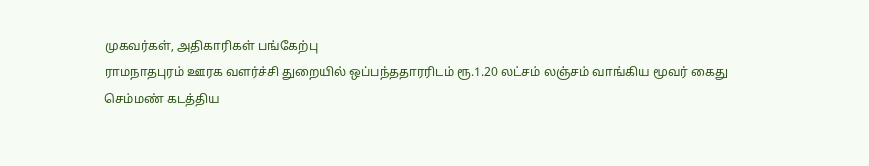முகவர்கள், அதிகாரிகள் பங்கேற்பு
ராமநாதபுரம் ஊரக வளர்ச்சி துறையில் ஒப்பந்ததாரரிடம் ரூ.1.20 லட்சம் லஞ்சம் வாங்கிய மூவர் கைது
செம்மண் கடத்திய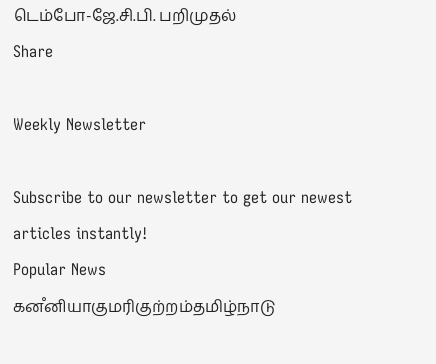டெம்போ-ஜே.சி.பி. பறிமுதல்
Share

Weekly Newsletter

Subscribe to our newsletter to get our newest articles instantly!
Popular News
கனஂனியாகுமரிகுற்றம்தமிழ்நாடு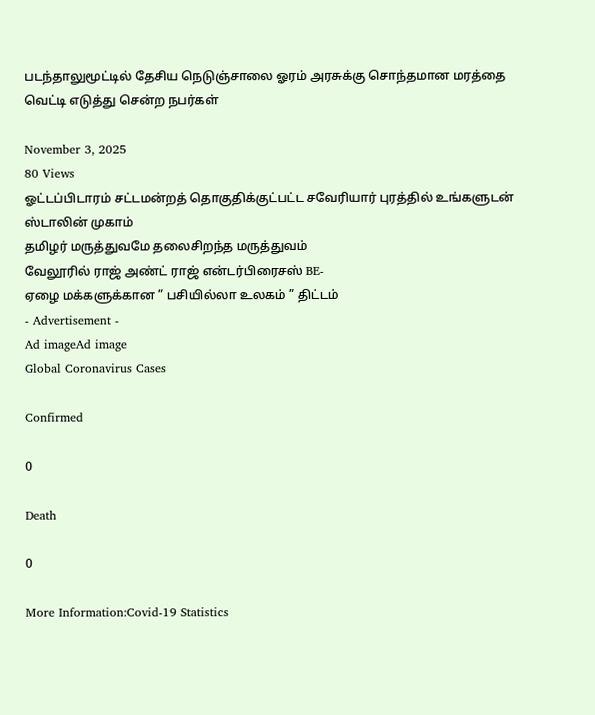படந்தாலுமூட்டில் தேசிய நெடுஞ்சாலை ஓரம் அரசுக்கு சொந்தமான மரத்தை வெட்டி எடுத்து சென்ற நபர்கள்

November 3, 2025
80 Views
ஓட்டப்பிடாரம் சட்டமன்றத் தொகுதிக்குட்பட்ட சவேரியார் புரத்தில் உங்களுடன் ஸ்டாலின் முகாம்
தமிழர் மருத்துவமே தலைசிறந்த மருத்துவம்
வேலூரில் ராஜ் அண்ட் ராஜ் என்டர்பிரைசஸ் BE-
ஏழை மக்களுக்கான ” பசியில்லா உலகம் ” திட்டம்
- Advertisement -
Ad imageAd image
Global Coronavirus Cases

Confirmed

0

Death

0

More Information:Covid-19 Statistics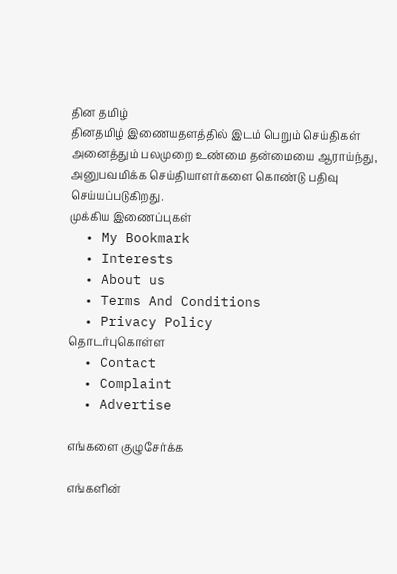தின தமிழ்
தினதமிழ் இணையதளத்தில் இடம் பெறும் செய்திகள் அனைத்தும் பலமுறை உண்மை தன்மையை ஆராய்ந்து, அனுபவமிக்க செய்தியாளர்களை கொண்டு பதிவு செய்யப்படுகிறது.
முக்கிய இணைப்புகள்
  • My Bookmark
  • Interests
  • About us
  • Terms And Conditions
  • Privacy Policy
தொடர்புகொள்ள
  • Contact
  • Complaint
  • Advertise

எங்களை குழுசேர்க்க

எங்களின்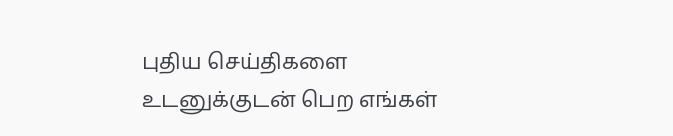புதிய செய்திகளை உடனுக்குடன் பெற எங்கள்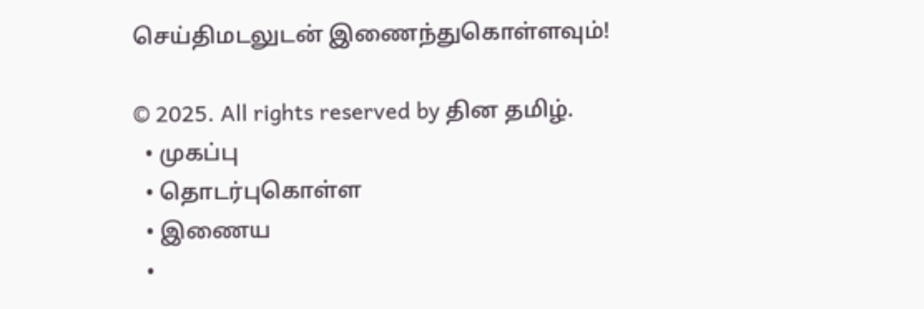செய்திமடலுடன் இணைந்துகொள்ளவும்!

© 2025. All rights reserved by தின தமிழ்.
  • முகப்பு
  • தொடர்புகொள்ள
  • இணைய
  •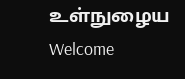உள்நுழைய
Welcome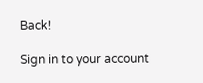Back!

Sign in to your account